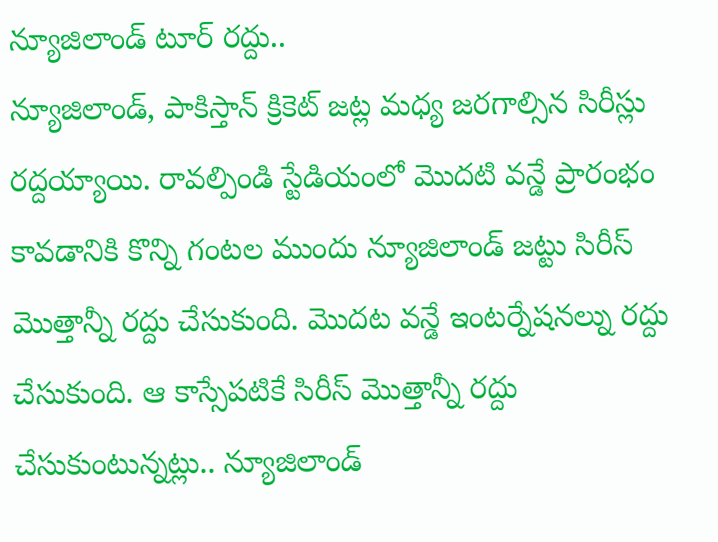న్యూజిలాండ్ టూర్ రద్దు..
న్యూజిలాండ్, పాకిస్తాన్ క్రికెట్ జట్ల మధ్య జరగాల్సిన సిరీస్లు రద్దయ్యాయి. రావల్పిండి స్టేడియంలో మొదటి వన్డే ప్రారంభం కావడానికి కొన్ని గంటల ముందు న్యూజిలాండ్ జట్టు సిరీస్ మొత్తాన్నీ రద్దు చేసుకుంది. మొదట వన్డే ఇంటర్నేషనల్ను రద్దు చేసుకుంది. ఆ కాస్సేపటికే సిరీస్ మొత్తాన్నీ రద్దు చేసుకుంటున్నట్లు.. న్యూజిలాండ్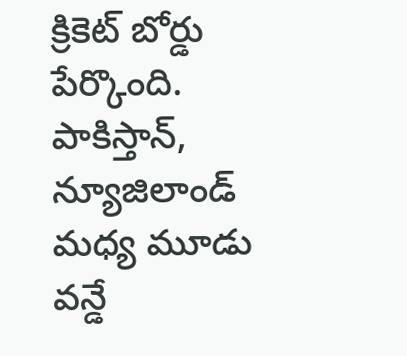క్రికెట్ బోర్డు పేర్కొంది. పాకిస్తాన్, న్యూజిలాండ్ మధ్య మూడు వన్డే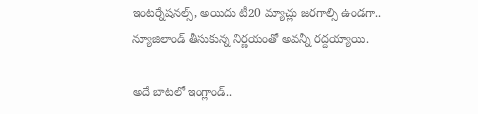ఇంటర్నేషనల్స్, అయిదు టీ20 మ్యాచ్లు జరగాల్సి ఉండగా.. న్యూజిలాండ్ తీసుకున్న నిర్ణయంతో అవన్నీ రద్దయ్యాయి.

అదే బాటలో ఇంగ్లాండ్..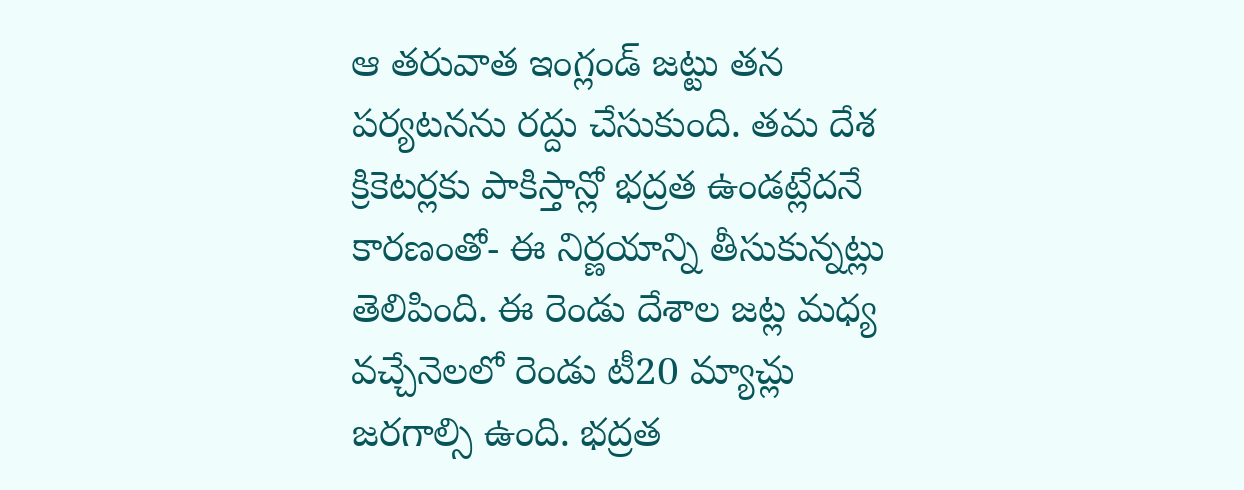ఆ తరువాత ఇంగ్లండ్ జట్టు తన పర్యటనను రద్దు చేసుకుంది. తమ దేశ క్రికెటర్లకు పాకిస్తాన్లో భద్రత ఉండట్లేదనే కారణంతో- ఈ నిర్ణయాన్ని తీసుకున్నట్లు తెలిపింది. ఈ రెండు దేశాల జట్ల మధ్య వచ్చేనెలలో రెండు టీ20 మ్యాచ్లు జరగాల్సి ఉంది. భద్రత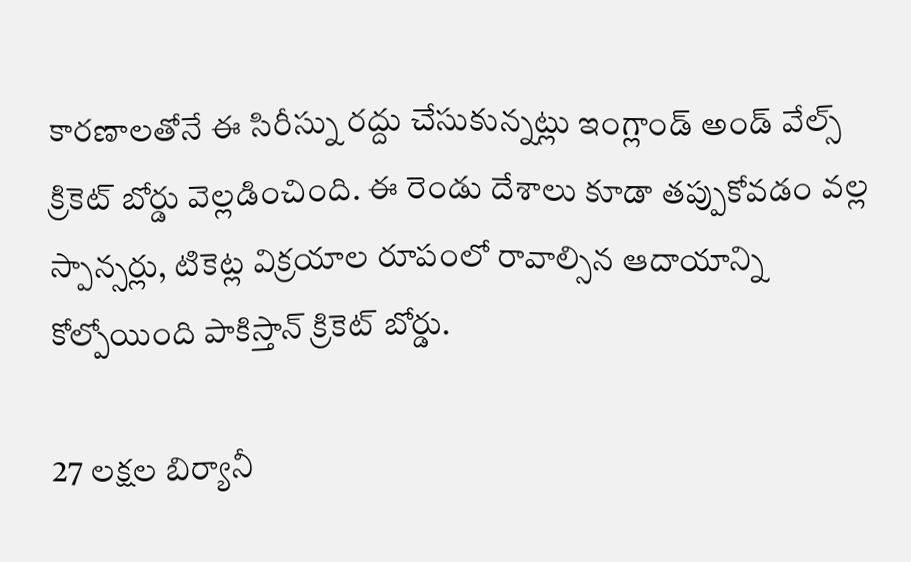కారణాలతోనే ఈ సిరీస్ను రద్దు చేసుకున్నట్లు ఇంగ్లాండ్ అండ్ వేల్స్ క్రికెట్ బోర్డు వెల్లడించింది. ఈ రెండు దేశాలు కూడా తప్పుకోవడం వల్ల స్పాన్సర్లు, టికెట్ల విక్రయాల రూపంలో రావాల్సిన ఆదాయాన్ని కోల్పోయింది పాకిస్తాన్ క్రికెట్ బోర్డు.

27 లక్షల బిర్యానీ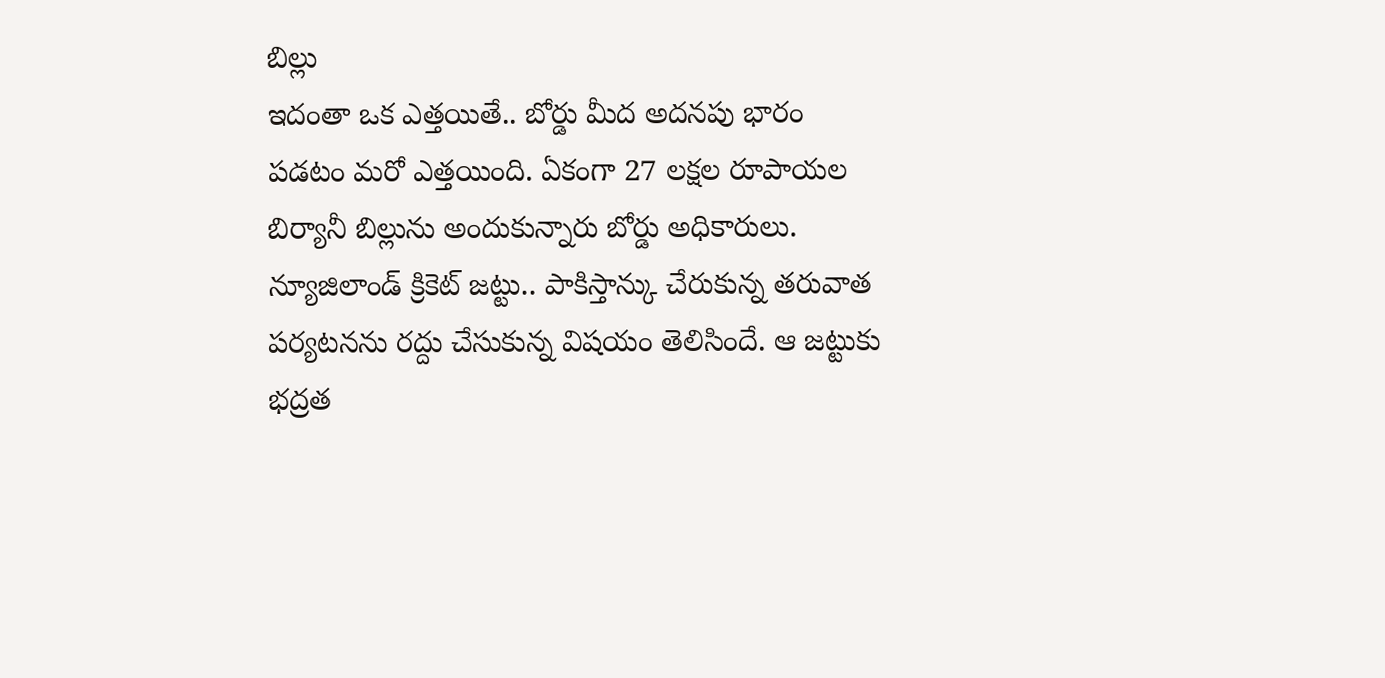బిల్లు
ఇదంతా ఒక ఎత్తయితే.. బోర్డు మీద అదనపు భారం పడటం మరో ఎత్తయింది. ఏకంగా 27 లక్షల రూపాయల బిర్యానీ బిల్లును అందుకున్నారు బోర్డు అధికారులు. న్యూజిలాండ్ క్రికెట్ జట్టు.. పాకిస్తాన్కు చేరుకున్న తరువాత పర్యటనను రద్దు చేసుకున్న విషయం తెలిసిందే. ఆ జట్టుకు భద్రత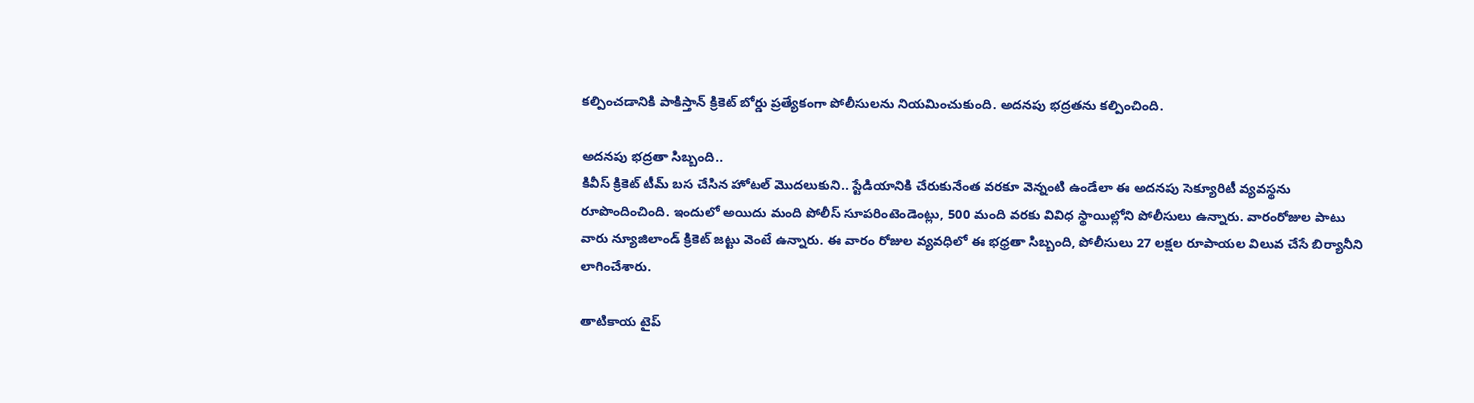కల్పించడానికి పాకిస్తాన్ క్రికెట్ బోర్డు ప్రత్యేకంగా పోలీసులను నియమించుకుంది. అదనపు భద్రతను కల్పించింది.

అదనపు భద్రతా సిబ్బంది..
కివీస్ క్రికెట్ టీమ్ బస చేసిన హోటల్ మొదలుకుని.. స్టేడియానికి చేరుకునేంత వరకూ వెన్నంటి ఉండేలా ఈ అదనపు సెక్యూరిటీ వ్యవస్థను రూపొందించింది. ఇందులో అయిదు మంది పోలీస్ సూపరింటెండెంట్లు, 500 మంది వరకు వివిధ స్థాయిల్లోని పోలీసులు ఉన్నారు. వారంరోజుల పాటు వారు న్యూజిలాండ్ క్రికెట్ జట్టు వెంటే ఉన్నారు. ఈ వారం రోజుల వ్యవధిలో ఈ భధ్రతా సిబ్బంది, పోలీసులు 27 లక్షల రూపాయల విలువ చేసే బిర్యానీని లాగించేశారు.

తాటికాయ టైప్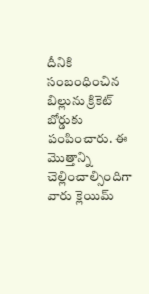దీనికి సంబంధించిన బిల్లును క్రికెట్ బోర్డుకు పంపించారు. ఈ మొత్తాన్ని చెల్లించాల్సిందిగా వారు క్లెయిమ్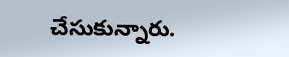చేసుకున్నారు.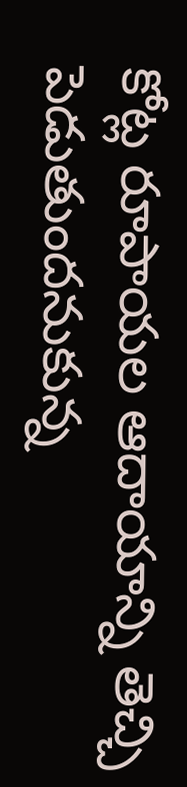కోట్ల రూపాయల ఆదాయాన్ని తెచ్చి పెడుతుందనుకున్న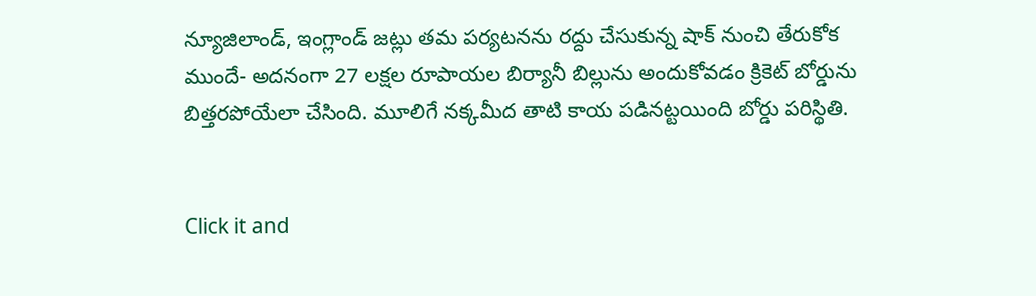న్యూజిలాండ్, ఇంగ్లాండ్ జట్లు తమ పర్యటనను రద్దు చేసుకున్న షాక్ నుంచి తేరుకోక ముందే- అదనంగా 27 లక్షల రూపాయల బిర్యానీ బిల్లును అందుకోవడం క్రికెట్ బోర్డును బిత్తరపోయేలా చేసింది. మూలిగే నక్కమీద తాటి కాయ పడినట్టయింది బోర్డు పరిస్థితి.


Click it and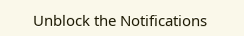Unblock the Notifications